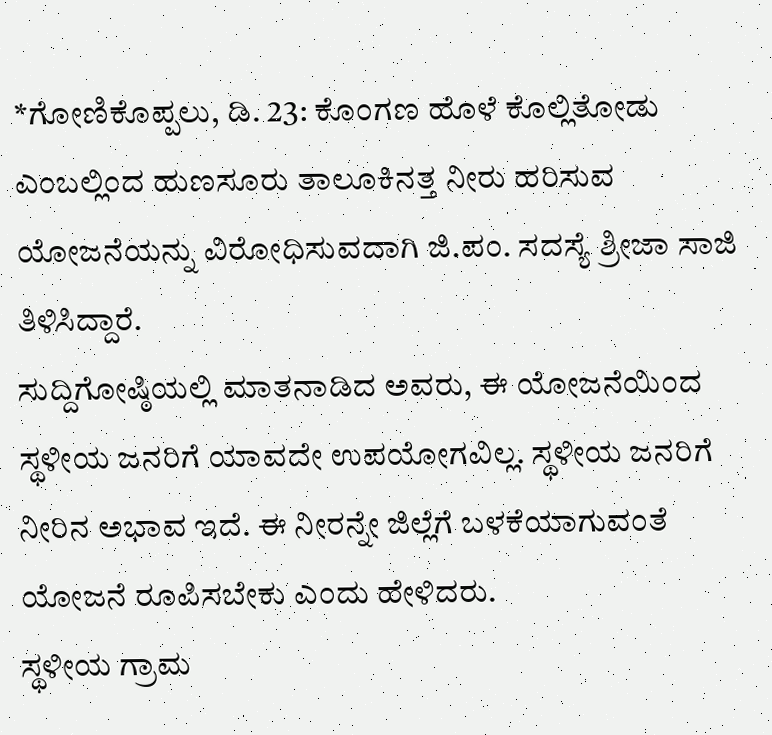*ಗೋಣಿಕೊಪ್ಪಲು, ಡಿ. 23: ಕೊಂಗಣ ಹೊಳೆ ಕೊಲ್ಲಿತೋಡು ಎಂಬಲ್ಲಿಂದ ಹುಣಸೂರು ತಾಲೂಕಿನತ್ತ ನೀರು ಹರಿಸುವ ಯೋಜನೆಯನ್ನು ವಿರೋಧಿಸುವದಾಗಿ ಜಿ.ಪಂ. ಸದಸ್ಯೆ ಶ್ರೀಜಾ ಸಾಜಿ ತಿಳಿಸಿದ್ದಾರೆ.
ಸುದ್ದಿಗೋಷ್ಠಿಯಲ್ಲಿ ಮಾತನಾಡಿದ ಅವರು, ಈ ಯೋಜನೆಯಿಂದ ಸ್ಥಳೀಯ ಜನರಿಗೆ ಯಾವದೇ ಉಪಯೋಗವಿಲ್ಲ. ಸ್ಥಳೀಯ ಜನರಿಗೆ ನೀರಿನ ಅಭಾವ ಇದೆ. ಈ ನೀರನ್ನೇ ಜಿಲ್ಲೆಗೆ ಬಳಕೆಯಾಗುವಂತೆ ಯೋಜನೆ ರೂಪಿಸಬೇಕು ಎಂದು ಹೇಳಿದರು.
ಸ್ಥಳೀಯ ಗ್ರಾಮ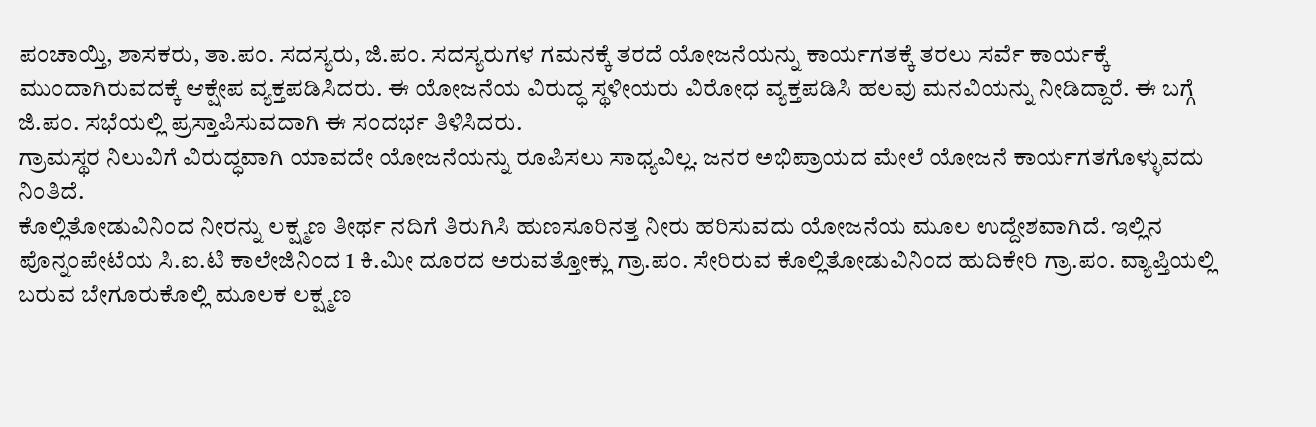ಪಂಚಾಯ್ತಿ, ಶಾಸಕರು, ತಾ.ಪಂ. ಸದಸ್ಯರು, ಜಿ.ಪಂ. ಸದಸ್ಯರುಗಳ ಗಮನಕ್ಕೆ ತರದೆ ಯೋಜನೆಯನ್ನು ಕಾರ್ಯಗತಕ್ಕೆ ತರಲು ಸರ್ವೆ ಕಾರ್ಯಕ್ಕೆ ಮುಂದಾಗಿರುವದಕ್ಕೆ ಆಕ್ಷೇಪ ವ್ಯಕ್ತಪಡಿಸಿದರು. ಈ ಯೋಜನೆಯ ವಿರುದ್ಧ ಸ್ಥಳೀಯರು ವಿರೋಧ ವ್ಯಕ್ತಪಡಿಸಿ ಹಲವು ಮನವಿಯನ್ನು ನೀಡಿದ್ದಾರೆ. ಈ ಬಗ್ಗೆ ಜಿ.ಪಂ. ಸಭೆಯಲ್ಲಿ ಪ್ರಸ್ತಾಪಿಸುವದಾಗಿ ಈ ಸಂದರ್ಭ ತಿಳಿಸಿದರು.
ಗ್ರಾಮಸ್ಥರ ನಿಲುವಿಗೆ ವಿರುದ್ಧವಾಗಿ ಯಾವದೇ ಯೋಜನೆಯನ್ನು ರೂಪಿಸಲು ಸಾಧ್ಯವಿಲ್ಲ. ಜನರ ಅಭಿಪ್ರಾಯದ ಮೇಲೆ ಯೋಜನೆ ಕಾರ್ಯಗತಗೊಳ್ಳುವದು ನಿಂತಿದೆ.
ಕೊಲ್ಲಿತೋಡುವಿನಿಂದ ನೀರನ್ನು ಲಕ್ಷ್ಮಣ ತೀರ್ಥ ನದಿಗೆ ತಿರುಗಿಸಿ ಹುಣಸೂರಿನತ್ತ ನೀರು ಹರಿಸುವದು ಯೋಜನೆಯ ಮೂಲ ಉದ್ದೇಶವಾಗಿದೆ. ಇಲ್ಲಿನ ಪೊನ್ನಂಪೇಟೆಯ ಸಿ.ಐ.ಟಿ ಕಾಲೇಜಿನಿಂದ 1 ಕಿ.ಮೀ ದೂರದ ಅರುವತ್ತೋಕ್ಲು ಗ್ರಾ.ಪಂ. ಸೇರಿರುವ ಕೊಲ್ಲಿತೋಡುವಿನಿಂದ ಹುದಿಕೇರಿ ಗ್ರಾ.ಪಂ. ವ್ಯಾಪ್ತಿಯಲ್ಲಿ ಬರುವ ಬೇಗೂರುಕೊಲ್ಲಿ ಮೂಲಕ ಲಕ್ಷ್ಮಣ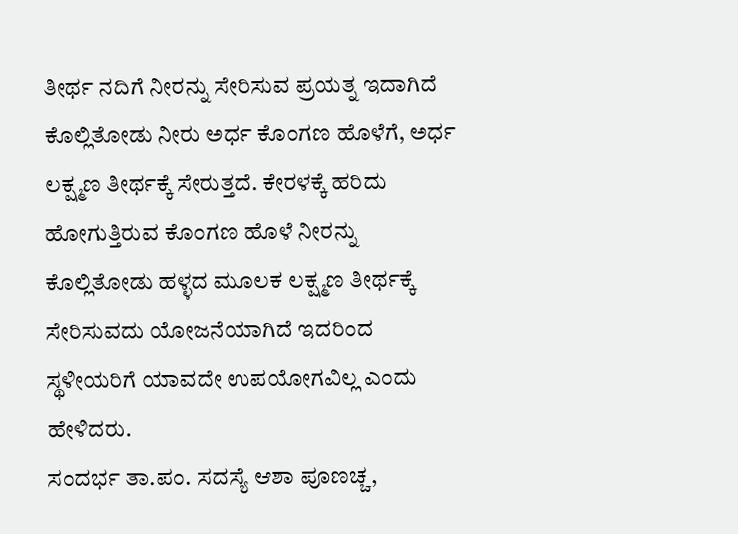ತೀರ್ಥ ನದಿಗೆ ನೀರನ್ನು ಸೇರಿಸುವ ಪ್ರಯತ್ನ ಇದಾಗಿದೆ ಕೊಲ್ಲಿತೋಡು ನೀರು ಅರ್ಧ ಕೊಂಗಣ ಹೊಳೆಗೆ, ಅರ್ಧ ಲಕ್ಷ್ಮಣ ತೀರ್ಥಕ್ಕೆ ಸೇರುತ್ತದೆ. ಕೇರಳಕ್ಕೆ ಹರಿದು ಹೋಗುತ್ತಿರುವ ಕೊಂಗಣ ಹೊಳೆ ನೀರನ್ನು ಕೊಲ್ಲಿತೋಡು ಹಳ್ಳದ ಮೂಲಕ ಲಕ್ಷ್ಮಣ ತೀರ್ಥಕ್ಕೆ ಸೇರಿಸುವದು ಯೋಜನೆಯಾಗಿದೆ ಇದರಿಂದ ಸ್ಥಳೀಯರಿಗೆ ಯಾವದೇ ಉಪಯೋಗವಿಲ್ಲ ಎಂದು ಹೇಳಿದರು.
ಸಂದರ್ಭ ತಾ.ಪಂ. ಸದಸ್ಯೆ ಆಶಾ ಪೂಣಚ್ಚ,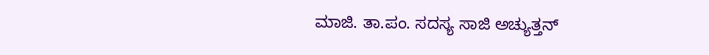ಮಾಜಿ. ತಾ.ಪಂ. ಸದಸ್ಯ ಸಾಜಿ ಅಚ್ಯುತ್ತನ್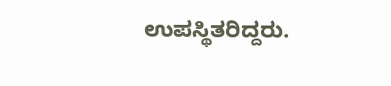ಉಪಸ್ಥಿತರಿದ್ದರು.